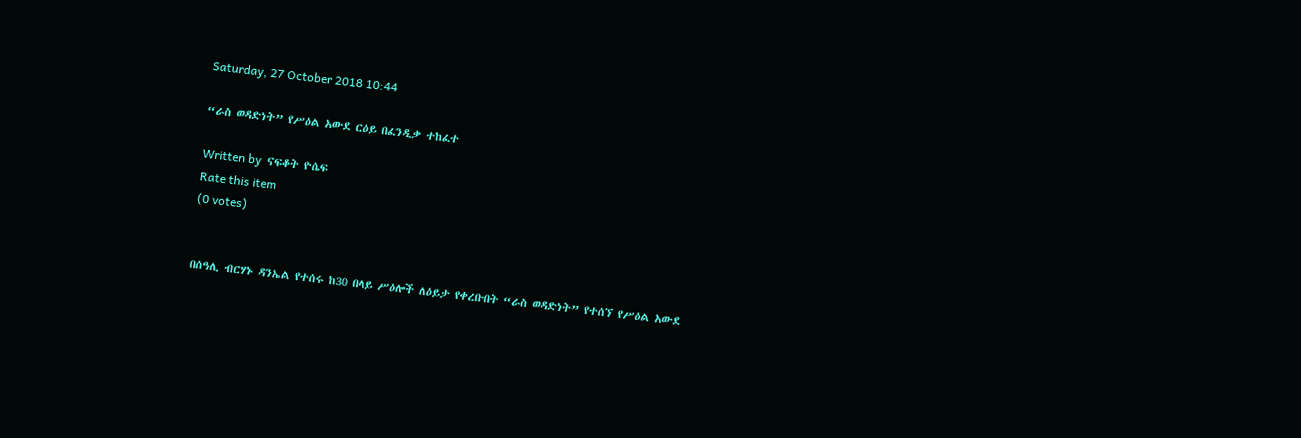Saturday, 27 October 2018 10:44

“ራስ ወዳድነት” የሥዕል አውደ ርዕይ በፈንዲቃ ተከፈተ

Written by  ናፍቆት ዮሴፍ
Rate this item
(0 votes)


በሰዓሊ ብርሃኑ ዳንኤል የተሰሩ ከ30 በላይ ሥዕሎች ለዕይታ የቀረቡበት “ራስ ወዳድነት” የተሰኘ የሥዕል አውደ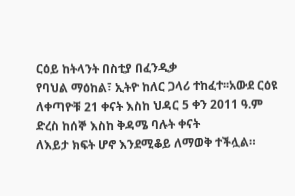ርዕይ ከትላንት በስቲያ በፈንዲቃ
የባህል ማዕከል፣ ኢትዮ ከለር ጋላሪ ተከፈተ፡፡አውደ ርዕዩ ለቀጣዮቹ 21 ቀናት እስከ ህዳር 5 ቀን 2011 ዓ.ም ድረስ ከሰኞ እስከ ቅዳሜ ባሉት ቀናት
ለእይታ ክፍት ሆኖ እንደሚቆይ ለማወቅ ተችሏል።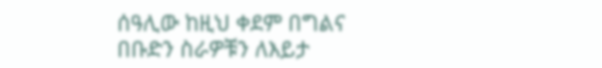ሰዓሊው ከዚህ ቀደም በግልና በቡድን ስራዎቹን ለእይታ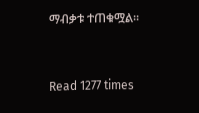ማብቃቱ ተጠቁሟል፡፡


Read 1277 times